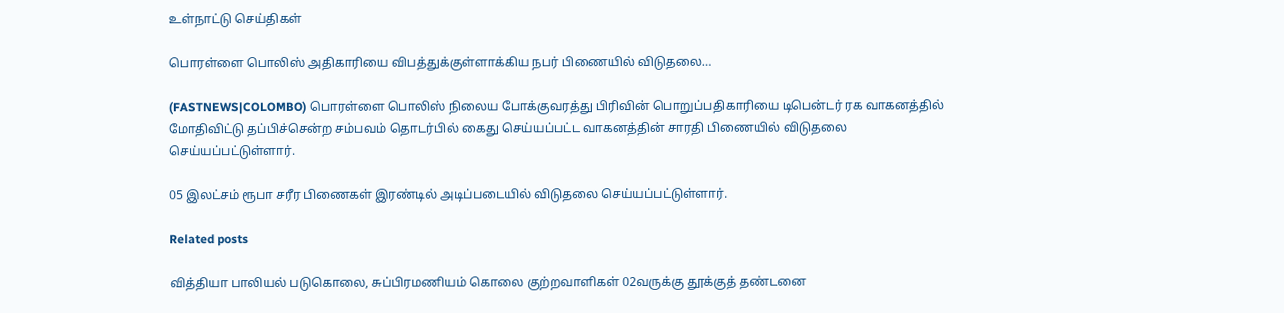உள்நாட்டு செய்திகள்

பொரள்ளை பொலிஸ் அதிகாரியை விபத்துக்குள்ளாக்கிய நபர் பிணையில் விடுதலை…

(FASTNEWS|COLOMBO) பொரள்ளை பொலிஸ் நிலைய போக்குவரத்து பிரிவின் பொறுப்பதிகாரியை டிபென்டர் ரக வாகனத்தில் மோதிவிட்டு தப்பிச்சென்ற சம்பவம் தொடர்பில் கைது செய்யப்பட்ட வாகனத்தின் சாரதி பிணையில் விடுதலை செய்யப்பட்டுள்ளார்.

05 இலட்சம் ரூபா சரீர பிணைகள் இரண்டில் அடிப்படையில் விடுதலை செய்யப்பட்டுள்ளார்.

Related posts

வித்தியா பாலியல் படுகொலை, சுப்பிரமணியம் கொலை குற்றவாளிகள் 02வருக்கு தூக்குத் தண்டனை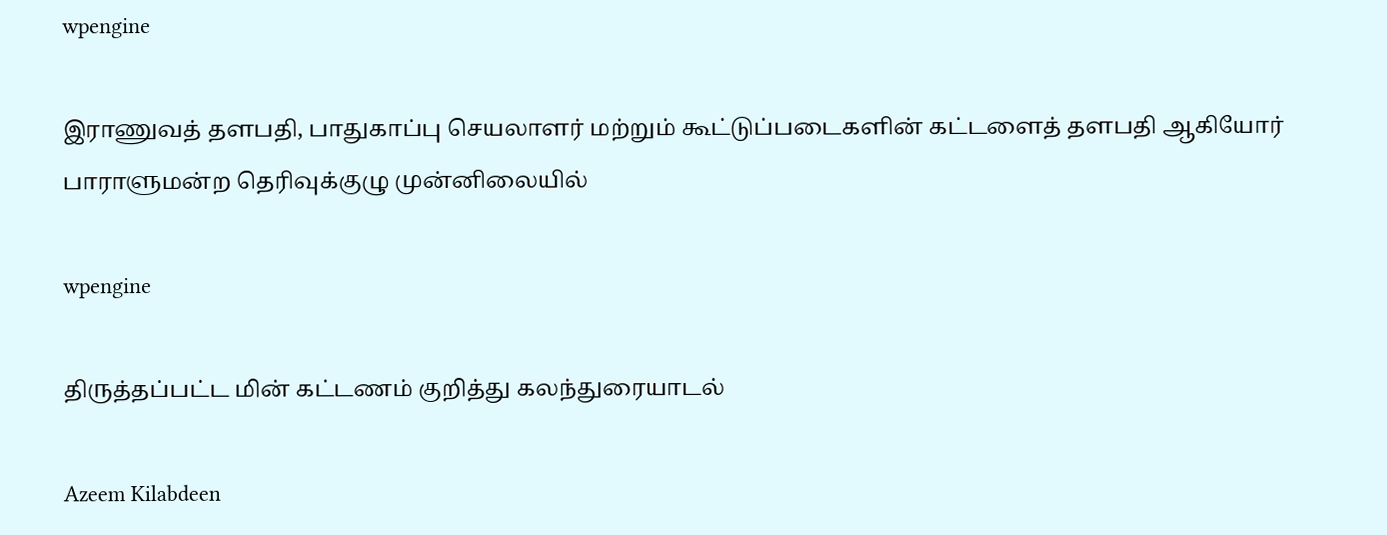wpengine

இராணுவத் தளபதி, பாதுகாப்பு செயலாளர் மற்றும் கூட்டுப்படைகளின் கட்டளைத் தளபதி ஆகியோர் பாராளுமன்ற தெரிவுக்குழு முன்னிலையில்

wpengine

திருத்தப்பட்ட மின் கட்டணம் குறித்து கலந்துரையாடல்

Azeem Kilabdeen